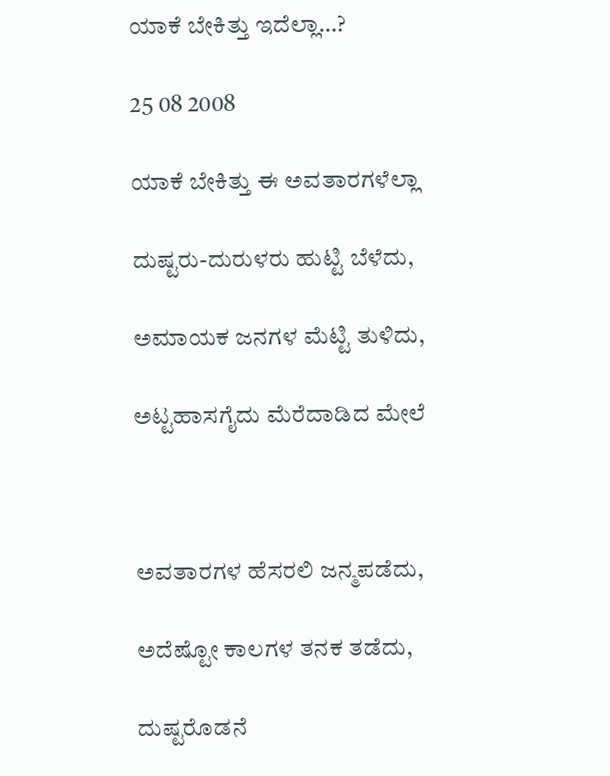ಯಾಕೆ ಬೇಕಿತ್ತು ಇದೆಲ್ಲಾ…?

25 08 2008

ಯಾಕೆ ಬೇಕಿತ್ತು ಈ ಅವತಾರಗಳೆಲ್ಲಾ

ದುಷ್ಟರು-ದುರುಳರು ಹುಟ್ಟಿ ಬೆಳೆದು,

ಅಮಾಯಕ ಜನಗಳ ಮೆಟ್ಟಿ ತುಳಿದು,

ಅಟ್ಟಹಾಸಗೈದು ಮೆರೆದಾಡಿದ ಮೇಲೆ



ಅವತಾರಗಳ ಹೆಸರಲಿ ಜನ್ಮಪಡೆದು,

ಅದೆಷ್ಟೋ ಕಾಲಗಳ ತನಕ ತಡೆದು,

ದುಷ್ಟರೊಡನೆ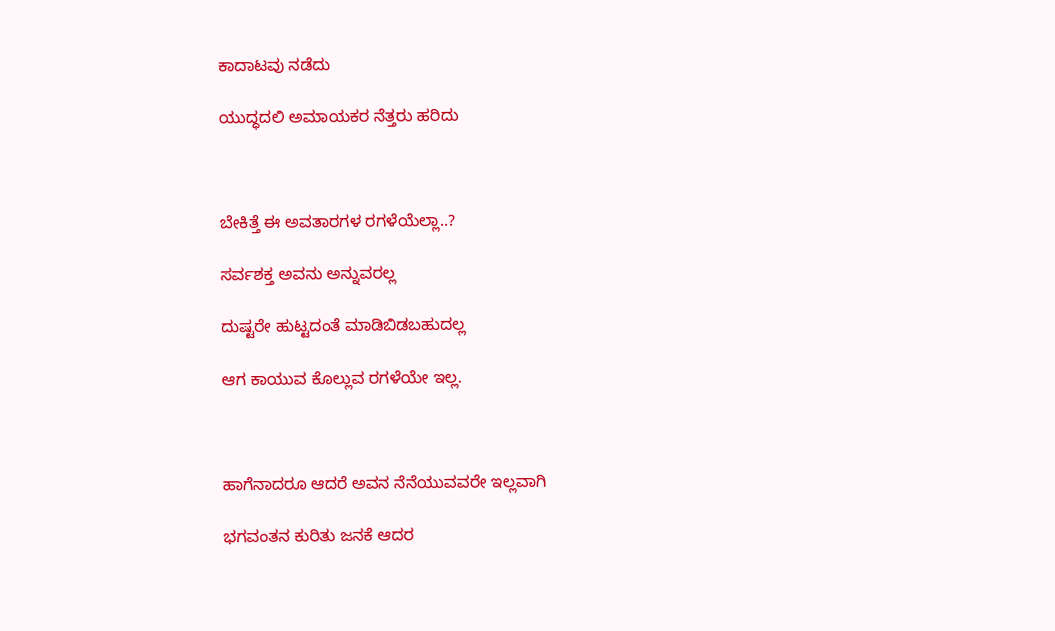ಕಾದಾಟವು ನಡೆದು

ಯುದ್ಧದಲಿ ಅಮಾಯಕರ ನೆತ್ತರು ಹರಿದು



ಬೇಕಿತ್ತೆ ಈ ಅವತಾರಗಳ ರಗಳೆಯೆಲ್ಲಾ..?

ಸರ್ವಶಕ್ತ ಅವನು ಅನ್ನುವರಲ್ಲ

ದುಷ್ಟರೇ ಹುಟ್ಟದಂತೆ ಮಾಡಿಬಿಡಬಹುದಲ್ಲ

ಆಗ ಕಾಯುವ ಕೊಲ್ಲುವ ರಗಳೆಯೇ ಇಲ್ಲ.



ಹಾಗೆನಾದರೂ ಆದರೆ ಅವನ ನೆನೆಯುವವರೇ ಇಲ್ಲವಾಗಿ

ಭಗವಂತನ ಕುರಿತು ಜನಕೆ ಆದರ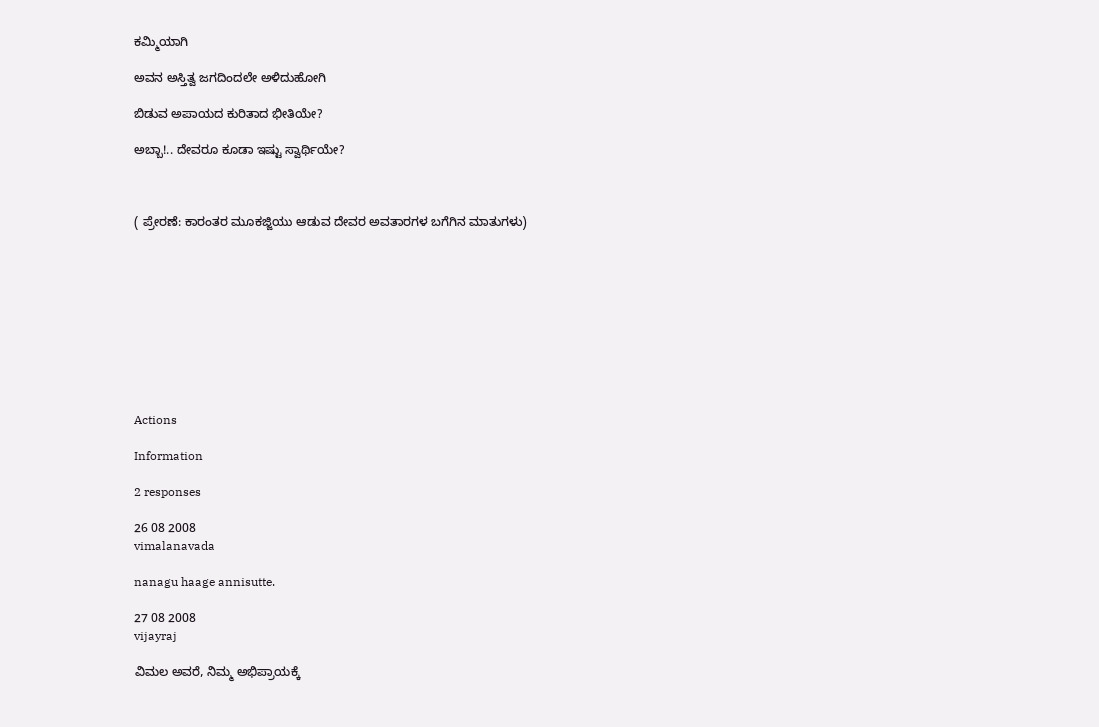ಕಮ್ಮಿಯಾಗಿ

ಅವನ ಅಸ್ತಿತ್ವ ಜಗದಿಂದಲೇ ಅಳಿದುಹೋಗಿ

ಬಿಡುವ ಅಪಾಯದ ಕುರಿತಾದ ಭೀತಿಯೇ?

ಅಬ್ಬಾ!.. ದೇವರೂ ಕೂಡಾ ಇಷ್ಟು ಸ್ವಾರ್ಥಿಯೇ?



( ಪ್ರೇರಣೆ: ಕಾರಂತರ ಮೂಕಜ್ಜಿಯು ಆಡುವ ದೇವರ ಅವತಾರಗಳ ಬಗೆಗಿನ ಮಾತುಗಳು)










Actions

Information

2 responses

26 08 2008
vimalanavada

nanagu haage annisutte.

27 08 2008
vijayraj

ವಿಮಲ ಅವರೆ, ನಿಮ್ಮ ಅಭಿಪ್ರಾಯಕ್ಕೆ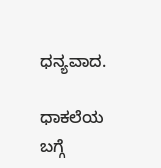ಧನ್ಯವಾದ.

ಧಾಕಲೆಯ ಬಗ್ಗೆ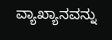ವ್ಯಾಖ್ಯಾನವನ್ನು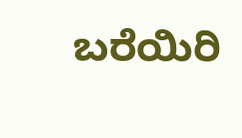ಬರೆಯಿರಿ